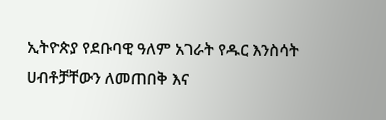ኢትዮጵያ የደቡባዊ ዓለም አገራት የዱር እንስሳት ሀብቶቻቸውን ለመጠበቅ እና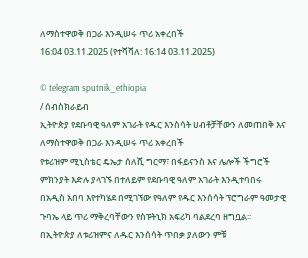ለማስተዋወቅ በጋራ እንዲሠሩ ጥሪ አቀረበች
16:04 03.11.2025 (የተሻሻለ: 16:14 03.11.2025)

© telegram sputnik_ethiopia
/ ሰብስክራይብ
ኢትዮጵያ የደቡባዊ ዓለም አገራት የዱር እንስሳት ሀብቶቻቸውን ለመጠበቅ እና ለማስተዋወቅ በጋራ እንዲሠሩ ጥሪ አቀረበች
የቱሪዝም ሚኒስቴር ዴኤታ ሰለሺ ግርማ፣ በፋይናንስ እና ሌሎች ችግሮች ምክንያት እድሉ ያላገኙ በተለይም የደቡባዊ ዓለም አገራት እንዲተባበሩ በአዲስ አበባ እየተካሄደ በሚገኘው የዓለም የዱር እንሰሳት ፕሮግራም ዓመታዊ ጉባኤ ላይ ጥሪ ማቅረባቸውን የስፑትኒክ አፍሪካ ባልደረባ ዘግቧል፡፡
በኢትዮጵያ ለቱሪዝምና ለዱር እንሰሳት ጥበቃ ያለውን ምቹ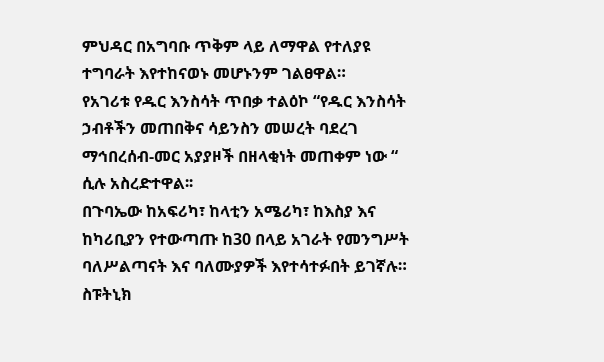ምህዳር በአግባቡ ጥቅም ላይ ለማዋል የተለያዩ ተግባራት እየተከናወኑ መሆኑንም ገልፀዋል።
የአገሪቱ የዱር እንስሳት ጥበቃ ተልዕኮ “የዱር እንስሳት ኃብቶችን መጠበቅና ሳይንስን መሠረት ባደረገ ማኅበረሰብ-መር አያያዞች በዘላቂነት መጠቀም ነው “ ሲሉ አስረድተዋል፡፡
በጉባኤው ከአፍሪካ፣ ከላቲን አሜሪካ፣ ከእስያ እና ከካሪቢያን የተውጣጡ ከ30 በላይ አገራት የመንግሥት ባለሥልጣናት እና ባለሙያዎች እየተሳተፉበት ይገኛሉ።
ስፑትኒክ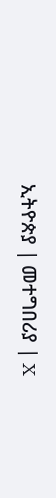ኢትዮጵያ | መተግበሪያ | X